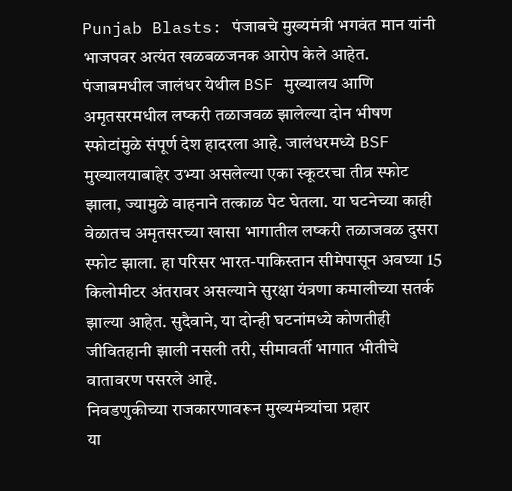Punjab Blasts: पंजाबचे मुख्यमंत्री भगवंत मान यांनी भाजपवर अत्यंत खळबळजनक आरोप केले आहेत. पंजाबमधील जालंधर येथील BSF मुख्यालय आणि अमृतसरमधील लष्करी तळाजवळ झालेल्या दोन भीषण स्फोटांमुळे संपूर्ण देश हादरला आहे. जालंधरमध्ये BSF मुख्यालयाबाहेर उभ्या असलेल्या एका स्कूटरचा तीव्र स्फोट झाला, ज्यामुळे वाहनाने तत्काळ पेट घेतला. या घटनेच्या काही वेळातच अमृतसरच्या खासा भागातील लष्करी तळाजवळ दुसरा स्फोट झाला. हा परिसर भारत-पाकिस्तान सीमेपासून अवघ्या 15 किलोमीटर अंतरावर असल्याने सुरक्षा यंत्रणा कमालीच्या सतर्क झाल्या आहेत. सुदैवाने, या दोन्ही घटनांमध्ये कोणतीही जीवितहानी झाली नसली तरी, सीमावर्ती भागात भीतीचे वातावरण पसरले आहे.
निवडणुकीच्या राजकारणावरून मुख्यमंत्र्यांचा प्रहार
या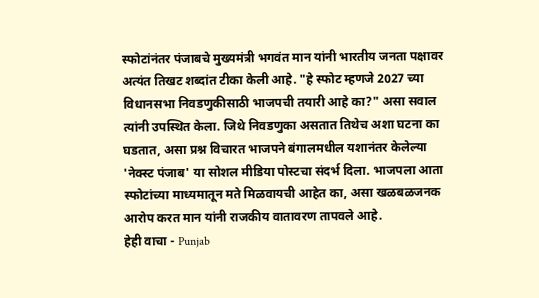स्फोटांनंतर पंजाबचे मुख्यमंत्री भगवंत मान यांनी भारतीय जनता पक्षावर अत्यंत तिखट शब्दांत टीका केली आहे. "हे स्फोट म्हणजे 2027 च्या विधानसभा निवडणुकीसाठी भाजपची तयारी आहे का?" असा सवाल त्यांनी उपस्थित केला. जिथे निवडणुका असतात तिथेच अशा घटना का घडतात, असा प्रश्न विचारत भाजपने बंगालमधील यशानंतर केलेल्या 'नेक्स्ट पंजाब' या सोशल मीडिया पोस्टचा संदर्भ दिला. भाजपला आता स्फोटांच्या माध्यमातून मते मिळवायची आहेत का, असा खळबळजनक आरोप करत मान यांनी राजकीय वातावरण तापवले आहे.
हेही वाचा - Punjab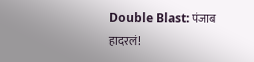Double Blast: पंजाब हादरलं!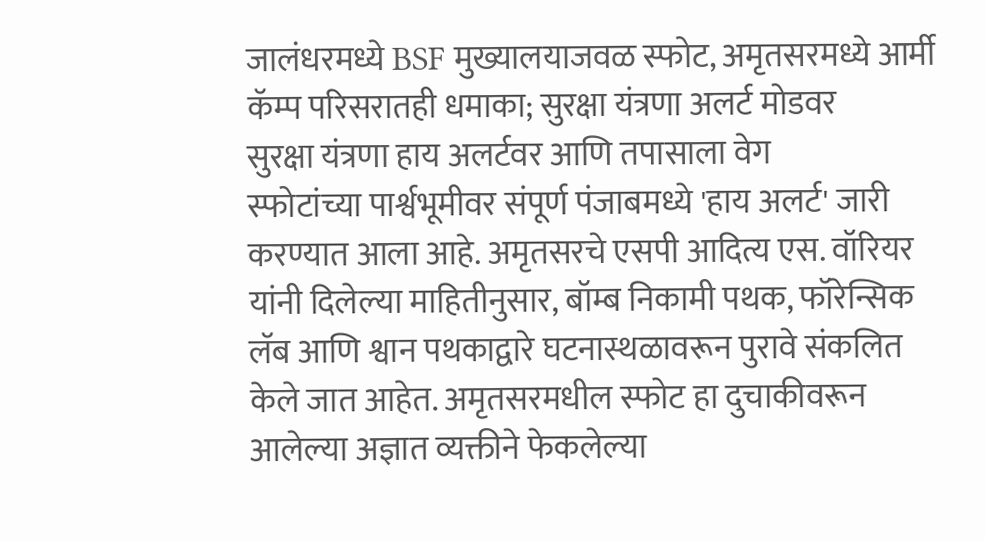जालंधरमध्ये BSF मुख्यालयाजवळ स्फोट, अमृतसरमध्ये आर्मी कॅम्प परिसरातही धमाका; सुरक्षा यंत्रणा अलर्ट मोडवर
सुरक्षा यंत्रणा हाय अलर्टवर आणि तपासाला वेग
स्फोटांच्या पार्श्वभूमीवर संपूर्ण पंजाबमध्ये 'हाय अलर्ट' जारी करण्यात आला आहे. अमृतसरचे एसपी आदित्य एस. वॉरियर यांनी दिलेल्या माहितीनुसार, बॉम्ब निकामी पथक, फॉरेन्सिक लॅब आणि श्वान पथकाद्वारे घटनास्थळावरून पुरावे संकलित केले जात आहेत. अमृतसरमधील स्फोट हा दुचाकीवरून आलेल्या अज्ञात व्यक्तीने फेकलेल्या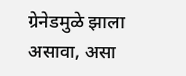ग्रेनेडमुळे झाला असावा, असा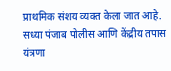प्राथमिक संशय व्यक्त केला जात आहे. सध्या पंजाब पोलीस आणि केंद्रीय तपास यंत्रणा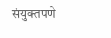संयुक्तपणे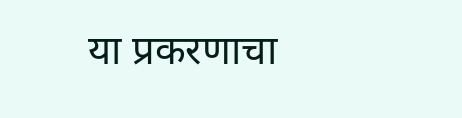या प्रकरणाचा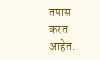तपास करत आहेत.